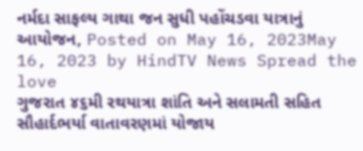નર્મદા સાફલ્ય ગાથા જન સુધી પહોંચડવા યાત્રાનું આયોજન, Posted on May 16, 2023May 16, 2023 by HindTV News Spread the love
ગુજરાત ૪૬મી રથયાત્રા શાંતિ અને સલામતી સહિત સૌહાર્દભર્યા વાતાવરણમાં યોજાય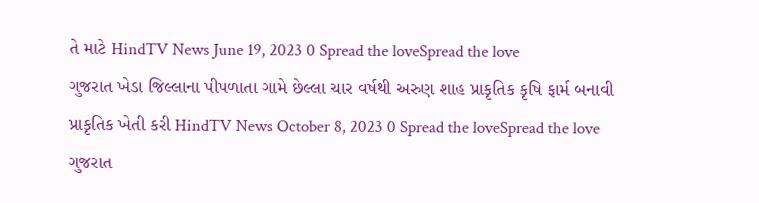તે માટે HindTV News June 19, 2023 0 Spread the loveSpread the love
ગુજરાત ખેડા જિલ્લાના પીપળાતા ગામે છેલ્લા ચાર વર્ષથી અરુણ શાહ પ્રાકૃતિક કૃષિ ફાર્મ બનાવી પ્રાકૃતિક ખેતી કરી HindTV News October 8, 2023 0 Spread the loveSpread the love
ગુજરાત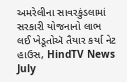અમરેલીના સાવરકુંડલામાં સરકારી યોજનાનો લાભ લઈ ખેડૂતોઍ તૈયાર કર્યા નેટ હાઉસ, HindTV News July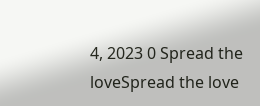4, 2023 0 Spread the loveSpread the love